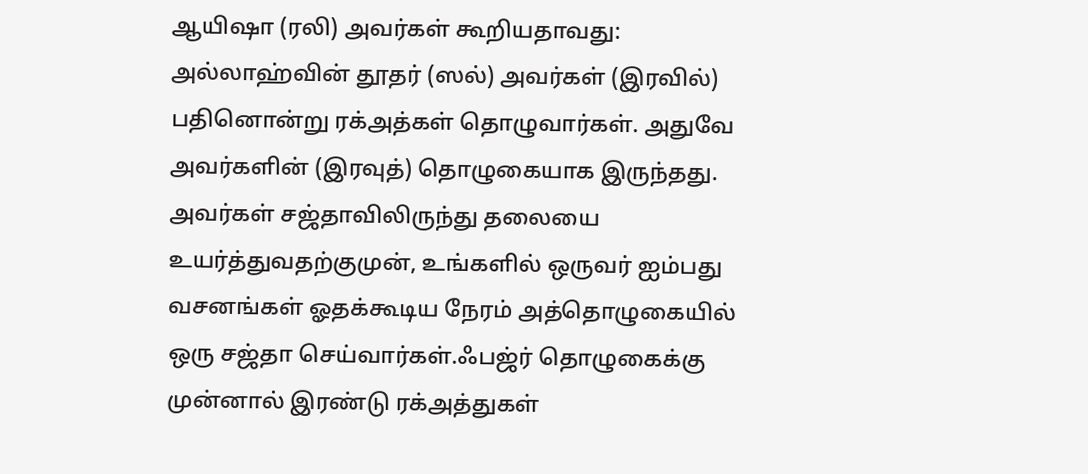ஆயிஷா (ரலி) அவர்கள் கூறியதாவது:
அல்லாஹ்வின் தூதர் (ஸல்) அவர்கள் (இரவில்) பதினொன்று ரக்அத்கள் தொழுவார்கள். அதுவே அவர்களின் (இரவுத்) தொழுகையாக இருந்தது. அவர்கள் சஜ்தாவிலிருந்து தலையை உயர்த்துவதற்குமுன், உங்களில் ஒருவர் ஐம்பது வசனங்கள் ஓதக்கூடிய நேரம் அத்தொழுகையில் ஒரு சஜ்தா செய்வார்கள்.ஃபஜ்ர் தொழுகைக்கு முன்னால் இரண்டு ரக்அத்துகள்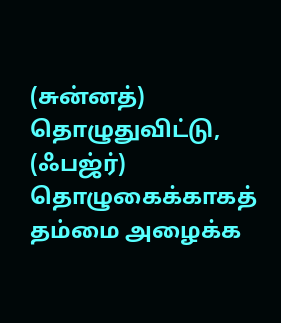(சுன்னத்) தொழுதுவிட்டு, (ஃபஜ்ர்) தொழுகைக்காகத் தம்மை அழைக்க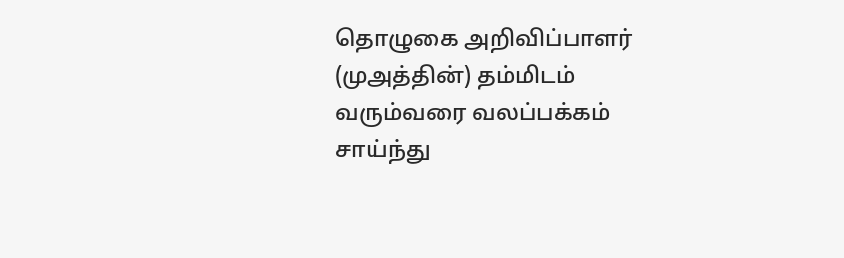தொழுகை அறிவிப்பாளர் (முஅத்தின்) தம்மிடம் வரும்வரை வலப்பக்கம் சாய்ந்து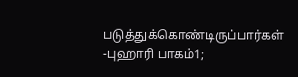படுத்துக்கொண்டிருப்பார்கள்
-புஹாரி பாகம்1;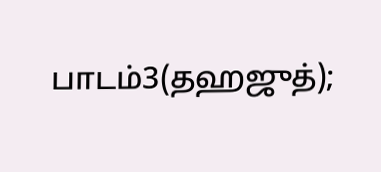பாடம்3(தஹஜுத்);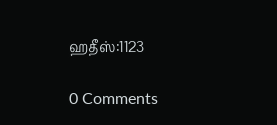ஹதீஸ்:1123

0 Comments